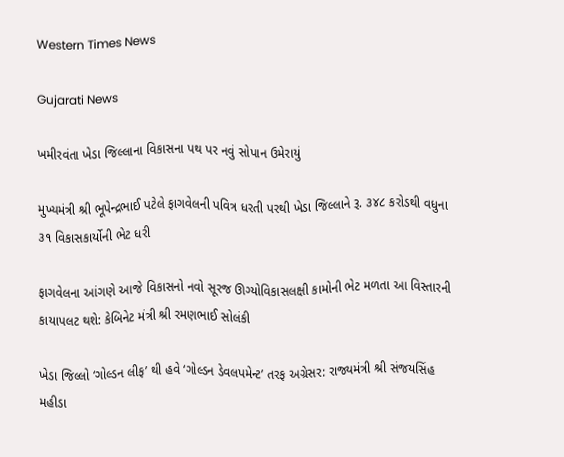Western Times News

Gujarati News

ખમીરવંતા ખેડા જિલ્લાના વિકાસના પથ પર નવું સોપાન ઉમેરાયું

મુખ્યમંત્રી શ્રી ભૂપેન્દ્રભાઈ પટેલે ફાગવેલની પવિત્ર ધરતી પરથી ખેડા જિલ્લાને રૂ. ૩૪૮ કરોડથી વધુના ૩૧ વિકાસકાર્યોની ભેટ ધરી

ફાગવેલના આંગણે આજે વિકાસનો નવો સૂરજ ઊગ્યોવિકાસલક્ષી કામોની ભેટ મળતા આ વિસ્તારની કાયાપલટ થશે: કેબિનેટ મંત્રી શ્રી રમણભાઈ સોલંકી

ખેડા જિલ્લો ‘ગોલ્ડન લીફ’ થી હવે ‘ગોલ્ડન ડેવલપમેન્ટ’ તરફ અગ્રેસર: રાજ્યમંત્રી શ્રી સંજયસિંહ મહીડા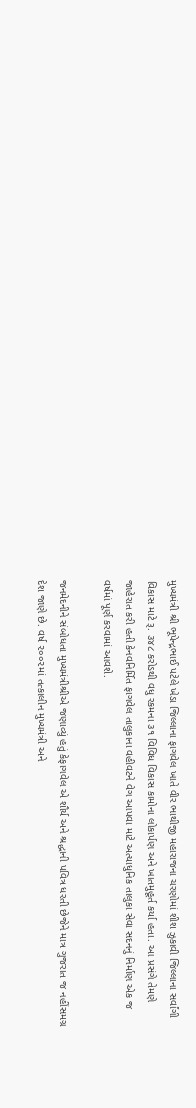મુખ્યમંત્રી શ્રી ભૂપેન્દ્રભાઈ પટેલે ખેડા જિલ્લાના ફાગવેલ ખાતે વીર ભાથીજી મહારાજના ચરણોમાં શીશ ઝુકાવી જિલ્લાના સર્વાંગી વિકાસ માટે રૂ. ૩૪૮ કરોડથી વધુ રકમના ૩૧ વિવિધ વિકાસ કામોના લોકાર્પણ અને ખાતમુહૂર્ત કર્યા હતા. આ પ્રસંગે તેમણે જાહેરાત કરી હતી કેનવનિર્મિત ફાગવેલ તાલુકાના વહીવટને વેગ આપવા માટે અત્યાધુનિક તાલુકા સેવા સદનનું નિર્માણ એક જ વર્ષમાં પૂર્ણ કરવામાં આવશે.

જનમેદનીને સંબોધતા મુખ્યમંત્રીશ્રીએ જણાવ્યું હતું કેફાગવેલ એ શૌર્ય અને શ્રદ્ધાની પવિત્ર ધરતી છેજેને માત્ર ગુજરાત જ નહીંસમગ્ર દેશ જાણે છે. વર્ષ ૨૦૦૨માં તત્કાલીન મુખ્યમંત્રી અને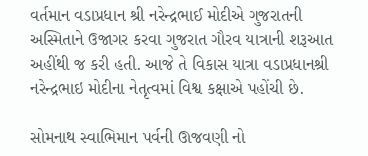વર્તમાન વડાપ્રધાન શ્રી નરેન્દ્રભાઈ મોદીએ ગુજરાતની અસ્મિતાને ઉજાગર કરવા ગુજરાત ગૌરવ યાત્રાની શરૂઆત અહીંથી જ કરી હતી. આજે તે વિકાસ યાત્રા વડાપ્રધાનશ્રી નરેન્દ્રભાઇ મોદીના નેતૃત્વમાં વિશ્વ કક્ષાએ પહોંચી છે.

સોમનાથ સ્વાભિમાન પર્વની ઊજવણી નો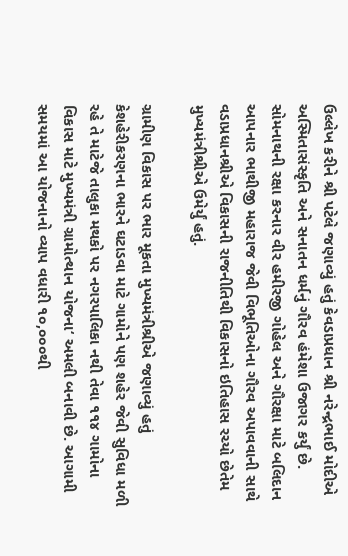ઉલ્લેખ કરીને શ્રી પટેલે જણાવ્યું હતું કેવડાપ્રધાન શ્રી નરેન્દ્રભાઈ મોદીએ અસ્મિતાસંસ્કૃતિ અને સનાતન ધર્મનું ગૌરવ હંમેશા ઉજાગર કર્યું છે. સોમનાથની રક્ષા કરનાર વીર હમીરજી ગોહેલ અને ગૌરક્ષા માટે બલિદાન આપનાર ભાથીજી મહારાજ જેવી વિભૂતિઓના ગૌરવ અપાવવાની સાથે વડાપ્રધાનશ્રીએ વિકાસની રાજનીતિથી વિકાસનો ઇતિહાસ રચ્યો છેતેમ મુખ્યમંત્રીશ્રીએ ઉમેર્યું હતું.

ગ્રામીણ વિકાસ પર ભાર મૂકતા મુખ્યમંત્રીશ્રીએ જણાવ્યું હતું કેશહેરીકરણના ભારને ઘટાડવા માટે ગામોને પણ શહેર જેવી સુવિધા મળી રહે તે માટેજે તાલુકા મથકો પર નગરપાલિકા નથી તેવા ૧૧૪ ગામોના વિકાસ માટે મુખ્યમંત્રી ગ્રામોત્થાન યોજના‘ અમલી બનાવી છે. આગામી સમયમાં આ યોજનાનો વ્યાપ વધારી ૧૦,૦૦૦થી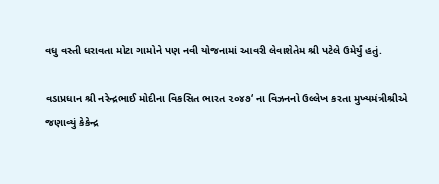વધુ વસ્તી ધરાવતા મોટા ગામોને પણ નવી યોજનામાં આવરી લેવાશેતેમ શ્રી પટેલે ઉમેર્યું હતું.

વડાપ્રધાન શ્રી નરેન્દ્રભાઈ મોદીના વિકસિત ભારત ૨૦૪૭‘ ના વિઝનનો ઉલ્લેખ કરતા મુખ્યમંત્રીશ્રીએ જણાવ્યું કેકેન્દ્ર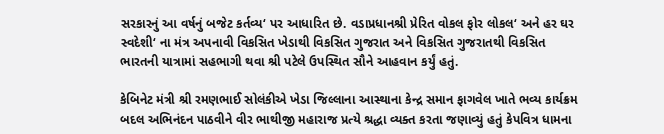સરકારનું આ વર્ષનું બજેટ કર્તવ્ય‘ પર આધારિત છે. વડાપ્રધાનશ્રી પ્રેરિત વોકલ ફોર લોકલ‘ અને હર ઘર સ્વદેશી‘ ના મંત્ર અપનાવી વિકસિત ખેડાથી વિકસિત ગુજરાત અને વિકસિત ગુજરાતથી વિકસિત ભારતની યાત્રામાં સહભાગી થવા શ્રી પટેલે ઉપસ્થિત સૌને આહવાન કર્યું હતું.

કેબિનેટ મંત્રી શ્રી રમણભાઈ સોલંકીએ ખેડા જિલ્લાના આસ્થાના કેન્દ્ર સમાન ફાગવેલ ખાતે ભવ્ય કાર્યક્રમ બદલ અભિનંદન પાઠવીને વીર ભાથીજી મહારાજ પ્રત્યે શ્રદ્ધા વ્યક્ત કરતા જણાવ્યું હતું કેપવિત્ર ધામના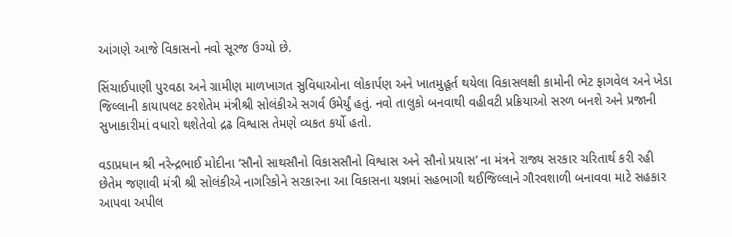આંગણે આજે વિકાસનો નવો સૂરજ ઉગ્યો છે.

સિંચાઈપાણી પુરવઠા અને ગ્રામીણ માળખાગત સુવિધાઓના લોકાર્પણ અને ખાતમુહૂર્ત થયેલા વિકાસલક્ષી કામોની ભેટ ફાગવેલ અને ખેડા જિલ્લાની કાયાપલટ કરશેતેમ મંત્રીશ્રી સોલંકીએ સગર્વ ઉમેર્યું હતું. નવો તાલુકો બનવાથી વહીવટી પ્રક્રિયાઓ સરળ બનશે અને પ્રજાની સુખાકારીમાં વધારો થશેતેવો દ્રઢ વિશ્વાસ તેમણે વ્યકત કર્યો હતો.

વડાપ્રધાન શ્રી નરેન્દ્રભાઈ મોદીના ‘સૌનો સાથસૌનો વિકાસસૌનો વિશ્વાસ અને સૌનો પ્રયાસ’ ના મંત્રને રાજ્ય સરકાર ચરિતાર્થ કરી રહી છેતેમ જણાવી મંત્રી શ્રી સોલંકીએ નાગરિકોને સરકારના આ વિકાસના યજ્ઞમાં સહભાગી થઈજિલ્લાને ગૌરવશાળી બનાવવા માટે સહકાર આપવા અપીલ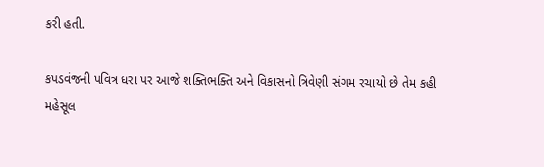કરી હતી.

કપડવંજની પવિત્ર ધરા પર આજે શક્તિભક્તિ અને વિકાસનો ત્રિવેણી સંગમ રચાયો છે તેમ કહી મહેસૂલ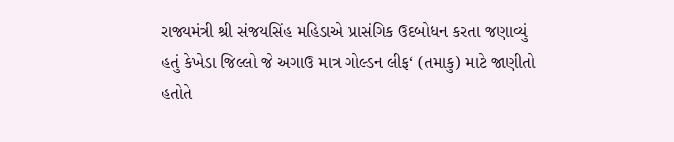રાજ્યમંત્રી શ્રી સંજયસિંહ મહિડાએ પ્રાસંગિક ઉદબોધન કરતા જણાવ્યું હતું કેખેડા જિલ્લો જે અગાઉ માત્ર ગોલ્ડન લીફ‘ (તમાકુ) માટે જાણીતો હતોતે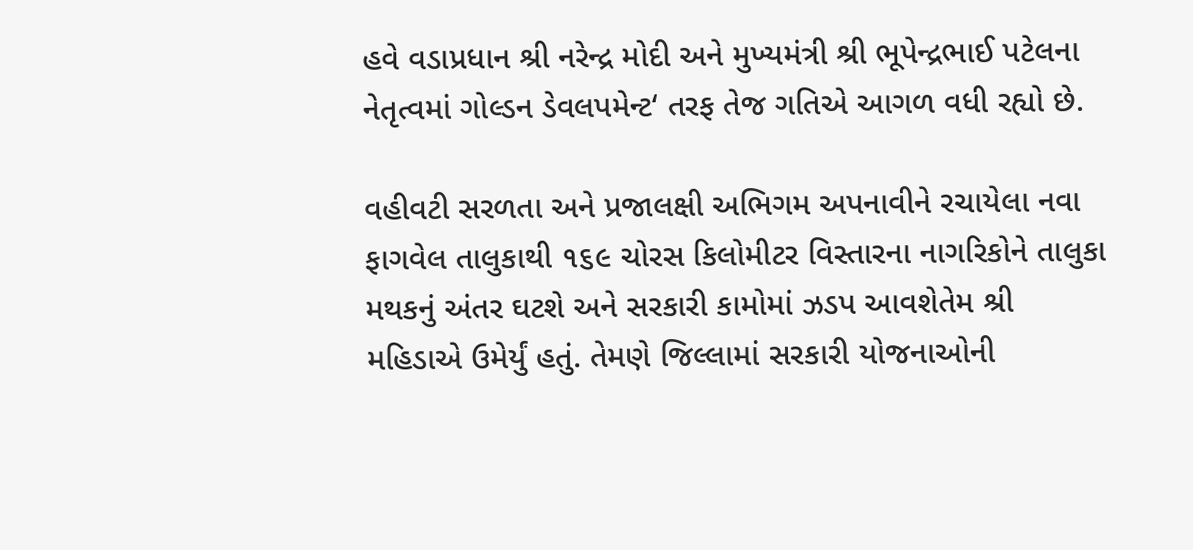હવે વડાપ્રધાન શ્રી નરેન્દ્ર મોદી અને મુખ્યમંત્રી શ્રી ભૂપેન્દ્રભાઈ પટેલના નેતૃત્વમાં ગોલ્ડન ડેવલપમેન્ટ‘ તરફ તેજ ગતિએ આગળ વધી રહ્યો છે.

વહીવટી સરળતા અને પ્રજાલક્ષી અભિગમ અપનાવીને રચાયેલા નવા ફાગવેલ તાલુકાથી ૧૬૯ ચોરસ કિલોમીટર વિસ્તારના નાગરિકોને તાલુકા મથકનું અંતર ઘટશે અને સરકારી કામોમાં ઝડપ આવશેતેમ શ્રી મહિડાએ ઉમેર્યું હતું. તેમણે જિલ્લામાં સરકારી યોજનાઓની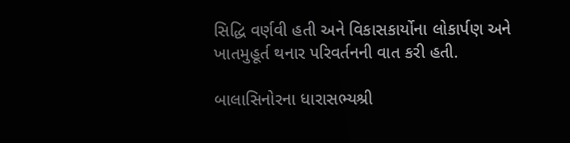સિદ્ધિ વર્ણવી હતી અને વિકાસકાર્યોના લોકાર્પણ અને ખાતમુહૂર્ત થનાર પરિવર્તનની વાત કરી હતી.

બાલાસિનોરના ધારાસભ્યશ્રી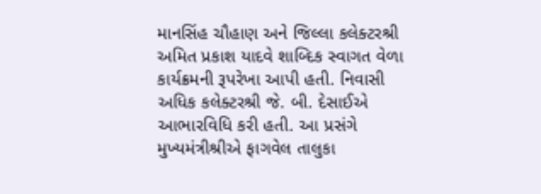માનસિંહ ચૌહાણ અને જિલ્લા કલેક્ટરશ્રી અમિત પ્રકાશ યાદવે શાબ્દિક સ્વાગત વેળા કાર્યક્રમની રૂપરેખા આપી હતી. નિવાસી અધિક કલેક્ટરશ્રી જે. બી. દેસાઈએ આભારવિધિ કરી હતી. આ પ્રસંગે મુખ્યમંત્રીશ્રીએ ફાગવેલ તાલુકા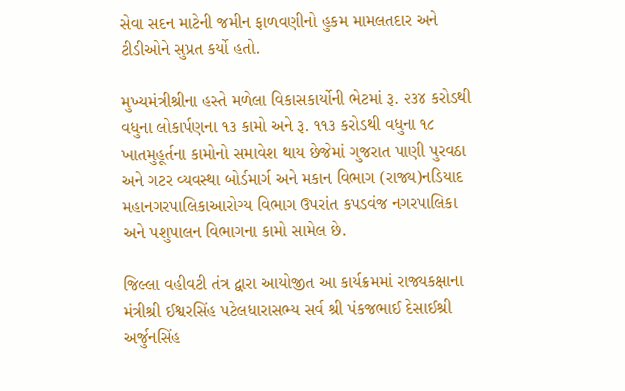સેવા સદન માટેની જમીન ફાળવણીનો હુકમ મામલતદાર અને ટીડીઓને સુપ્રત કર્યો હતો.

મુખ્યમંત્રીશ્રીના હસ્તે મળેલા વિકાસકાર્યોની ભેટમાં રૂ. ૨૩૪ કરોડથી વધુના લોકાર્પણના ૧૩ કામો અને રૂ. ૧૧૩ કરોડથી વધુના ૧૮ ખાતમુહૂર્તના કામોનો સમાવેશ થાય છેજેમાં ગુજરાત પાણી પુરવઠા અને ગટર વ્યવસ્થા બોર્ડમાર્ગ અને મકાન વિભાગ (રાજ્ય)નડિયાદ મહાનગરપાલિકાઆરોગ્ય વિભાગ ઉપરાંત કપડવંજ નગરપાલિકા અને પશુપાલન વિભાગના કામો સામેલ છે.

જિલ્લા વહીવટી તંત્ર દ્વારા આયોજીત આ કાર્યક્રમમાં રાજ્યકક્ષાના મંત્રીશ્રી ઈશ્વરસિંહ પટેલધારાસભ્ય સર્વ શ્રી પંકજભાઈ દેસાઈશ્રી અર્જુનસિંહ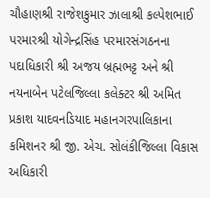ચૌહાણશ્રી રાજેશકુમાર ઝાલાશ્રી કલ્પેશભાઈ પરમારશ્રી યોગેન્દ્રસિંહ પરમારસંગઠનના પદાધિકારી શ્રી અજય બ્રહ્મભટ્ટ અને શ્રી નયનાબેન પટેલજિલ્લા કલેક્ટર શ્રી અમિત પ્રકાશ યાદવનડિયાદ મહાનગરપાલિકાના કમિશનર શ્રી જી. એચ. સોલંકીજિલ્લા વિકાસ અધિકારી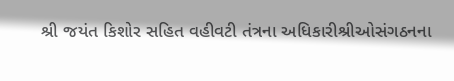શ્રી જયંત કિશોર સહિત વહીવટી તંત્રના અધિકારીશ્રીઓસંગઠનના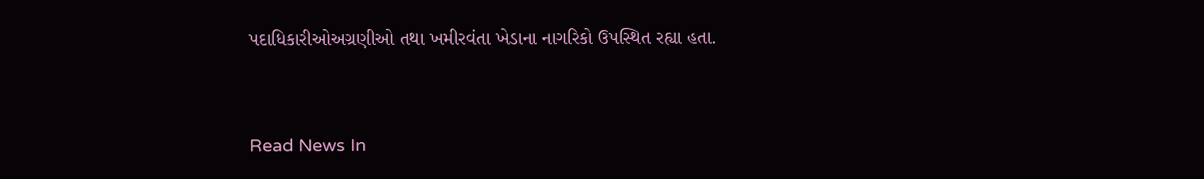પદાધિકારીઓઅગ્રણીઓ તથા ખમીરવંતા ખેડાના નાગરિકો ઉપસ્થિત રહ્યા હતા.


Read News In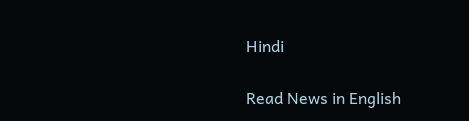Hindi

Read News in English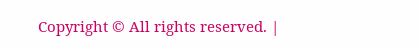Copyright © All rights reserved. |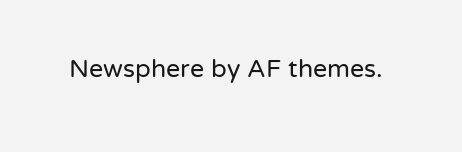Newsphere by AF themes.